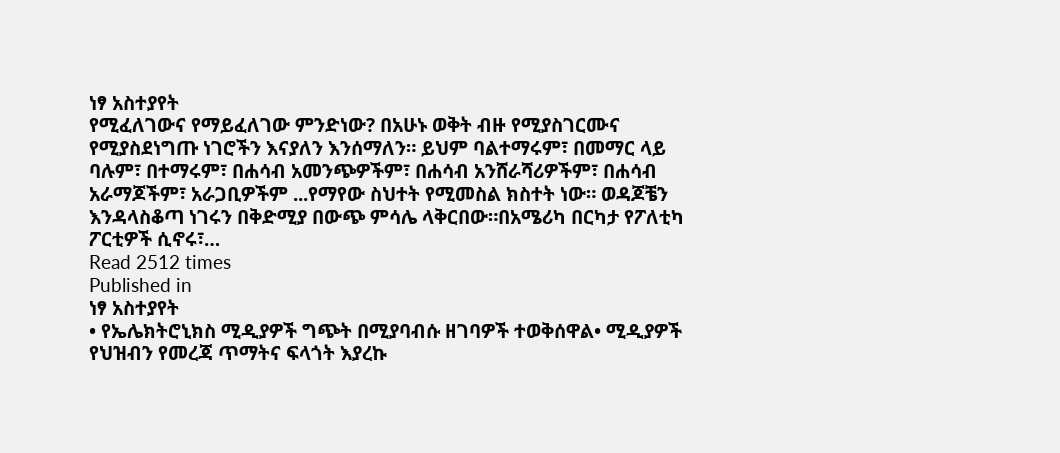ነፃ አስተያየት
የሚፈለገውና የማይፈለገው ምንድነው? በአሁኑ ወቅት ብዙ የሚያስገርሙና የሚያስደነግጡ ነገሮችን እናያለን እንሰማለን። ይህም ባልተማሩም፣ በመማር ላይ ባሉም፣ በተማሩም፣ በሐሳብ አመንጭዎችም፣ በሐሳብ አንሸራሻሪዎችም፣ በሐሳብ አራማጆችም፣ አራጋቢዎችም ...የማየው ስህተት የሚመስል ክስተት ነው። ወዳጆቼን እንዳላስቆጣ ነገሩን በቅድሚያ በውጭ ምሳሌ ላቅርበው።በአሜሪካ በርካታ የፖለቲካ ፖርቲዎች ሲኖሩ፣…
Read 2512 times
Published in
ነፃ አስተያየት
• የኤሌክትሮኒክስ ሚዲያዎች ግጭት በሚያባብሱ ዘገባዎች ተወቅሰዋል• ሚዲያዎች የህዝብን የመረጃ ጥማትና ፍላጎት እያረኩ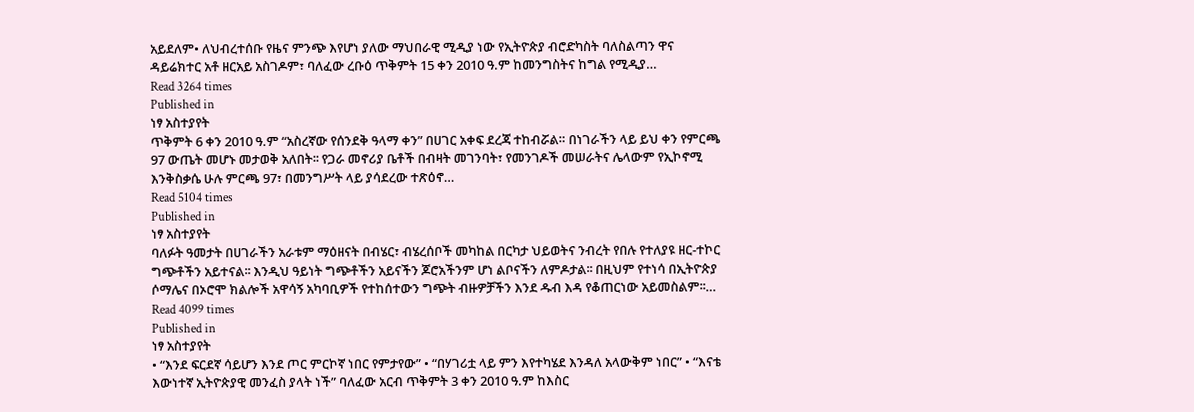አይደለም• ለህብረተሰቡ የዜና ምንጭ እየሆነ ያለው ማህበራዊ ሚዲያ ነው የኢትዮጵያ ብሮድካስት ባለስልጣን ዋና ዳይሬክተር አቶ ዘርአይ አስገዶም፣ ባለፈው ረቡዕ ጥቅምት 15 ቀን 2010 ዓ.ም ከመንግስትና ከግል የሚዲያ…
Read 3264 times
Published in
ነፃ አስተያየት
ጥቅምት 6 ቀን 2010 ዓ.ም “አስረኛው የሰንደቅ ዓላማ ቀን” በሀገር አቀፍ ደረጃ ተከብሯል። በነገራችን ላይ ይህ ቀን የምርጫ 97 ውጤት መሆኑ መታወቅ አለበት፡፡ የጋራ መኖሪያ ቤቶች በብዛት መገንባት፣ የመንገዶች መሠራትና ሌላውም የኢኮኖሚ እንቅስቃሴ ሁሉ ምርጫ 97፣ በመንግሥት ላይ ያሳደረው ተጽዕኖ…
Read 5104 times
Published in
ነፃ አስተያየት
ባለፉት ዓመታት በሀገራችን አራቱም ማዕዘናት በብሄር፣ ብሄረሰቦች መካከል በርካታ ህይወትና ንብረት የበሉ የተለያዩ ዘር-ተኮር ግጭቶችን አይተናል፡፡ እንዲህ ዓይነት ግጭቶችን አይናችን ጆሮአችንም ሆነ ልቦናችን ለምዶታል፡፡ በዚህም የተነሳ በኢትዮጵያ ሶማሌና በኦሮሞ ክልሎች አዋሳኝ አካባቢዎች የተከሰተውን ግጭት ብዙዎቻችን እንደ ዱብ እዳ የቆጠርነው አይመስልም፡፡…
Read 4099 times
Published in
ነፃ አስተያየት
• “እንደ ፍርደኛ ሳይሆን እንደ ጦር ምርኮኛ ነበር የምታየው” • “በሃገሪቷ ላይ ምን እየተካሄደ እንዳለ አላውቅም ነበር” • “እናቴ እውነተኛ ኢትዮጵያዊ መንፈስ ያላት ነች” ባለፈው አርብ ጥቅምት 3 ቀን 2010 ዓ.ም ከእስር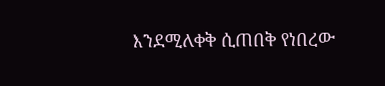እንደሚለቀቅ ሲጠበቅ የነበረው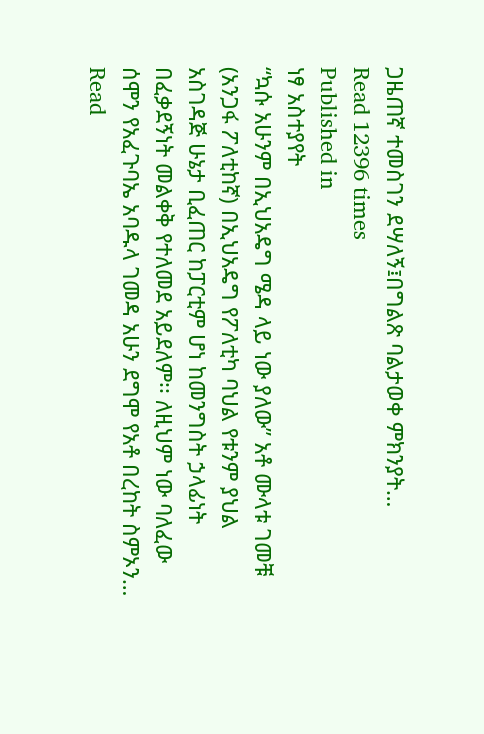ጋዜጠኛ ተመስገን ደሣለኝ፤በግልጽ ባልታወቀ ምክንያት…
Read 12396 times
Published in
ነፃ አስተያየት
“ኳሱ አሁንም በኢህአዴግ ሜዳ ላይ ነው ያለው” አቶ ሙላቱ ገመቹ (አንጋፋ ፖለቲከኛ) በኢህአዴግ የፖለቲካ ባህል የቱንም ያህል አስገዳጅ ሁኔታ ቢፈጠር ከፓርቲም ሆነ ከመንግስት ኃላፊነት በፈቃደኝነት መልቀቅ የተለመደ አይደለም፡፡ ለዚህም ነው ባለፈው ሰሞን የአፈጉባኤ አባዱላ ገመዳ አሁን ደግሞ የአቶ በረከት ስምኦን…
Read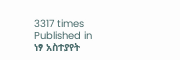3317 times
Published in
ነፃ አስተያየት